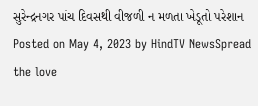સુરેન્દ્રનગર પાંચ દિવસથી વીજળી ન મળતા ખેડૂતો પરેશાન Posted on May 4, 2023 by HindTV NewsSpread the love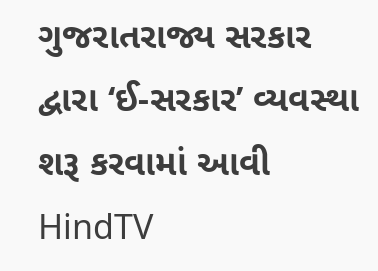ગુજરાતરાજ્ય સરકાર દ્વારા ‘ઈ-સરકાર’ વ્યવસ્થા શરૂ કરવામાં આવી HindTV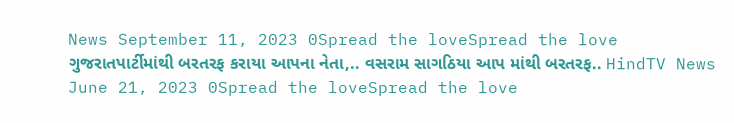News September 11, 2023 0Spread the loveSpread the love
ગુજરાતપાર્ટીમાંથી બરતરફ કરાયા આપના નેતા,.. વસરામ સાગઠિયા આપ માંથી બરતરફ.. HindTV News June 21, 2023 0Spread the loveSpread the love